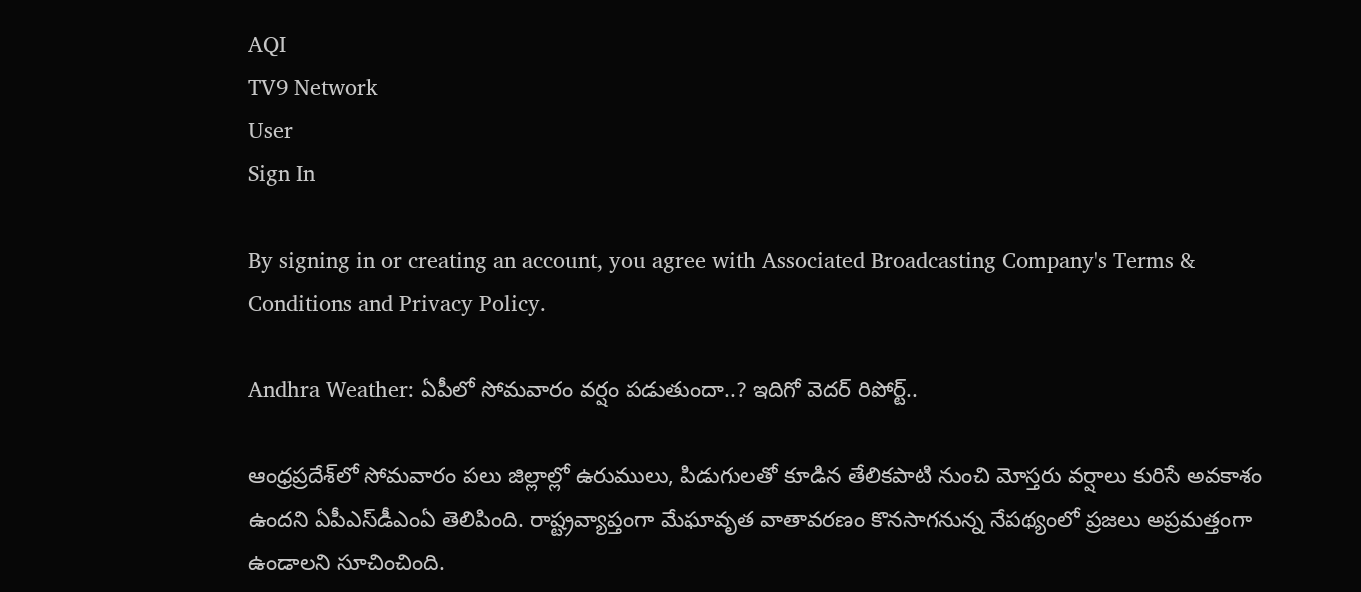AQI
TV9 Network
User
Sign In

By signing in or creating an account, you agree with Associated Broadcasting Company's Terms & Conditions and Privacy Policy.

Andhra Weather: ఏపీలో సోమవారం వర్షం పడుతుందా..? ఇదిగో వెదర్ రిపోర్ట్..

ఆంధ్రప్రదేశ్‌లో సోమవారం పలు జిల్లాల్లో ఉరుములు, పిడుగులతో కూడిన తేలికపాటి నుంచి మోస్తరు వర్షాలు కురిసే అవకాశం ఉందని ఏపీఎస్‌డీఎంఏ తెలిపింది. రాష్ట్రవ్యాప్తంగా మేఘావృత వాతావరణం కొనసాగనున్న నేపథ్యంలో ప్రజలు అప్రమత్తంగా ఉండాలని సూచించింది.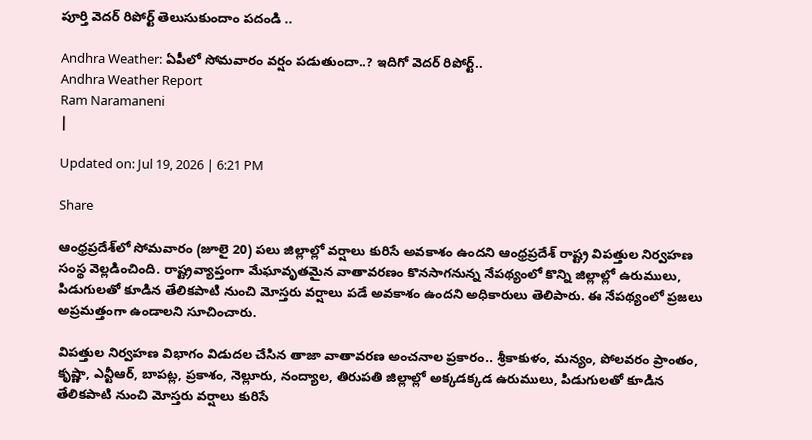పూర్తి వెదర్ రిపోర్ట్ తెలుసుకుందాం పదండి ..

Andhra Weather: ఏపీలో సోమవారం వర్షం పడుతుందా..? ఇదిగో వెదర్ రిపోర్ట్..
Andhra Weather Report
Ram Naramaneni
|

Updated on: Jul 19, 2026 | 6:21 PM

Share

ఆంధ్రప్రదేశ్‌లో సోమవారం (జూలై 20) పలు జిల్లాల్లో వర్షాలు కురిసే అవకాశం ఉందని ఆంధ్రప్రదేశ్ రాష్ట్ర విపత్తుల నిర్వహణ సంస్థ వెల్లడించింది. రాష్ట్రవ్యాప్తంగా మేఘావృతమైన వాతావరణం కొనసాగనున్న నేపథ్యంలో కొన్ని జిల్లాల్లో ఉరుములు, పిడుగులతో కూడిన తేలికపాటి నుంచి మోస్తరు వర్షాలు పడే అవకాశం ఉందని అధికారులు తెలిపారు. ఈ నేపథ్యంలో ప్రజలు అప్రమత్తంగా ఉండాలని సూచించారు.

విపత్తుల నిర్వహణ విభాగం విడుదల చేసిన తాజా వాతావరణ అంచనాల ప్రకారం.. శ్రీకాకుళం, మన్యం, పోలవరం ప్రాంతం, కృష్ణా, ఎన్టీఆర్, బాపట్ల, ప్రకాశం, నెల్లూరు, నంద్యాల, తిరుపతి జిల్లాల్లో అక్కడక్కడ ఉరుములు, పిడుగులతో కూడిన తేలికపాటి నుంచి మోస్తరు వర్షాలు కురిసే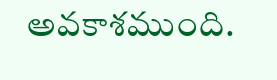అవకాశముంది.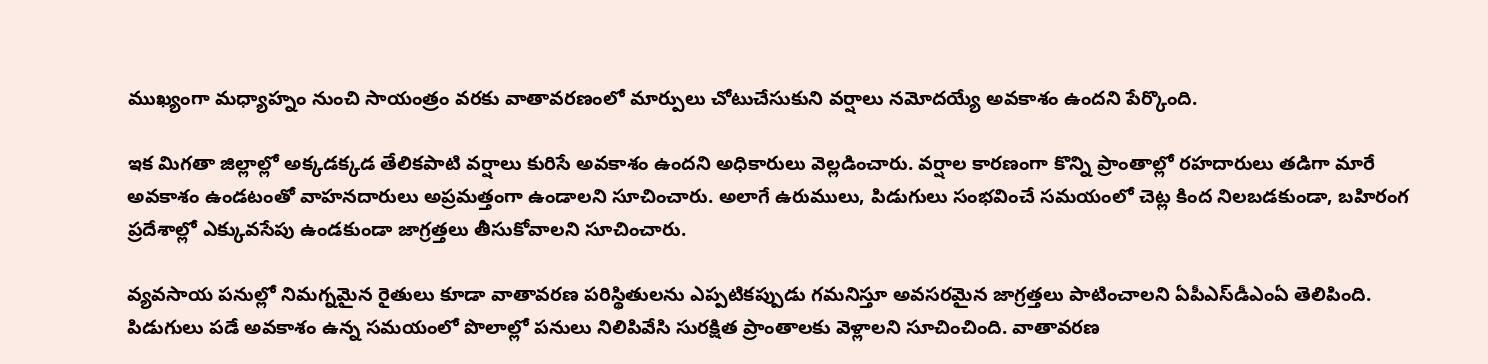ముఖ్యంగా మధ్యాహ్నం నుంచి సాయంత్రం వరకు వాతావరణంలో మార్పులు చోటుచేసుకుని వర్షాలు నమోదయ్యే అవకాశం ఉందని పేర్కొంది.

ఇక మిగతా జిల్లాల్లో అక్కడక్కడ తేలికపాటి వర్షాలు కురిసే అవకాశం ఉందని అధికారులు వెల్లడించారు. వర్షాల కారణంగా కొన్ని ప్రాంతాల్లో రహదారులు తడిగా మారే అవకాశం ఉండటంతో వాహనదారులు అప్రమత్తంగా ఉండాలని సూచించారు. అలాగే ఉరుములు, పిడుగులు సంభవించే సమయంలో చెట్ల కింద నిలబడకుండా, బహిరంగ ప్రదేశాల్లో ఎక్కువసేపు ఉండకుండా జాగ్రత్తలు తీసుకోవాలని సూచించారు.

వ్యవసాయ పనుల్లో నిమగ్నమైన రైతులు కూడా వాతావరణ పరిస్థితులను ఎప్పటికప్పుడు గమనిస్తూ అవసరమైన జాగ్రత్తలు పాటించాలని ఏపీఎస్‌డీఎంఏ తెలిపింది. పిడుగులు పడే అవకాశం ఉన్న సమయంలో పొలాల్లో పనులు నిలిపివేసి సురక్షిత ప్రాంతాలకు వెళ్లాలని సూచించింది. వాతావరణ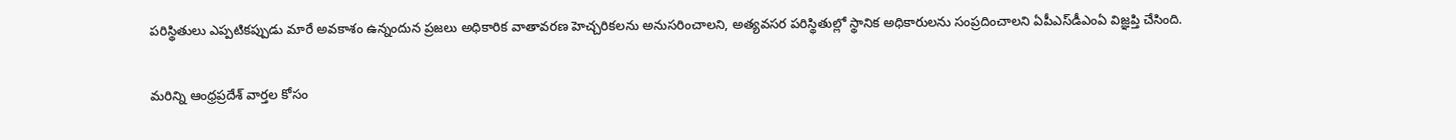పరిస్థితులు ఎప్పటికప్పుడు మారే అవకాశం ఉన్నందున ప్రజలు అధికారిక వాతావరణ హెచ్చరికలను అనుసరించాలని, అత్యవసర పరిస్థితుల్లో స్థానిక అధికారులను సంప్రదించాలని ఏపీఎస్‌డీఎంఏ విజ్ఞప్తి చేసింది.

మరిన్ని ఆంధ్రప్రదేశ్ వార్తల కోసం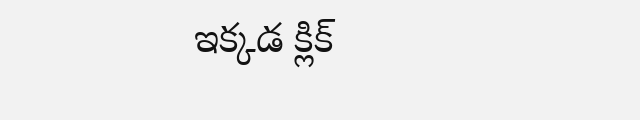ఇక్కడ క్లిక్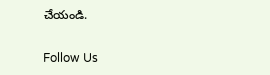చేయండి.

Follow Us